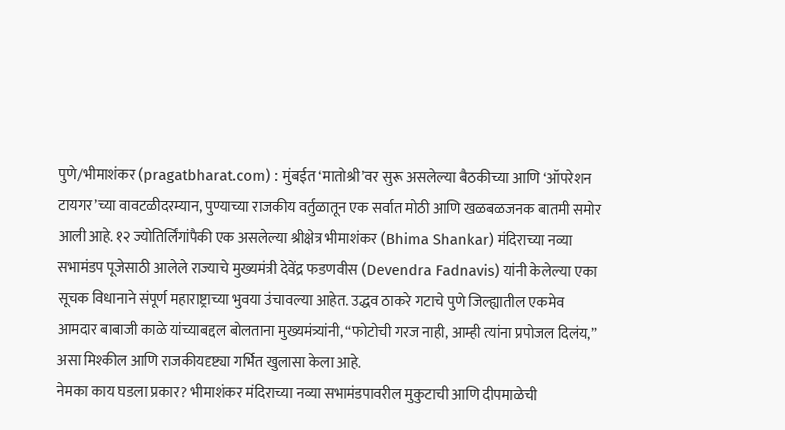पुणे/भीमाशंकर (pragatbharat.com) : मुंबईत ‘मातोश्री’वर सुरू असलेल्या बैठकीच्या आणि ‘ऑपरेशन टायगर’च्या वावटळीदरम्यान, पुण्याच्या राजकीय वर्तुळातून एक सर्वात मोठी आणि खळबळजनक बातमी समोर आली आहे. १२ ज्योतिर्लिंगांपैकी एक असलेल्या श्रीक्षेत्र भीमाशंकर (Bhima Shankar) मंदिराच्या नव्या सभामंडप पूजेसाठी आलेले राज्याचे मुख्यमंत्री देवेंद्र फडणवीस (Devendra Fadnavis) यांनी केलेल्या एका सूचक विधानाने संपूर्ण महाराष्ट्राच्या भुवया उंचावल्या आहेत. उद्धव ठाकरे गटाचे पुणे जिल्ह्यातील एकमेव आमदार बाबाजी काळे यांच्याबद्दल बोलताना मुख्यमंत्र्यांनी, “फोटोची गरज नाही, आम्ही त्यांना प्रपोजल दिलंय,” असा मिश्कील आणि राजकीयदृष्ट्या गर्भित खुलासा केला आहे.
नेमका काय घडला प्रकार? भीमाशंकर मंदिराच्या नव्या सभामंडपावरील मुकुटाची आणि दीपमाळेची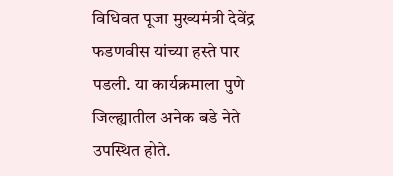विधिवत पूजा मुख्यमंत्री देवेंद्र फडणवीस यांच्या हस्ते पार पडली. या कार्यक्रमाला पुणे जिल्ह्यातील अनेक बडे नेते उपस्थित होते.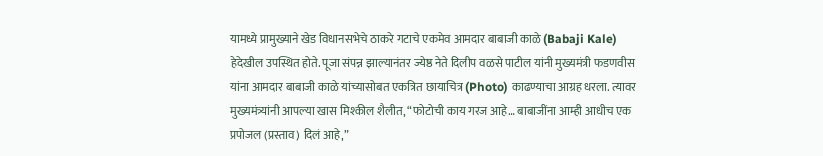यामध्ये प्रामुख्याने खेड विधानसभेचे ठाकरे गटाचे एकमेव आमदार बाबाजी काळे (Babaji Kale) हेदेखील उपस्थित होते. पूजा संपन्न झाल्यानंतर ज्येष्ठ नेते दिलीप वळसे पाटील यांनी मुख्यमंत्री फडणवीस यांना आमदार बाबाजी काळे यांच्यासोबत एकत्रित छायाचित्र (Photo) काढण्याचा आग्रह धरला. त्यावर मुख्यमंत्र्यांनी आपल्या खास मिश्कील शैलीत, “फोटोची काय गरज आहे… बाबाजींना आम्ही आधीच एक प्रपोजल (प्रस्ताव) दिलं आहे,”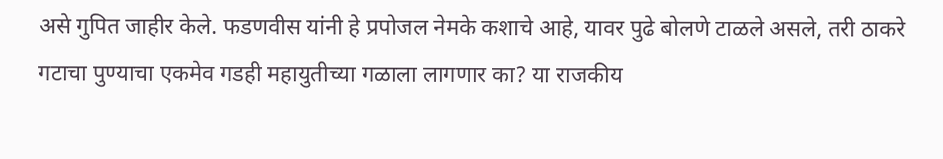असे गुपित जाहीर केले. फडणवीस यांनी हे प्रपोजल नेमके कशाचे आहे, यावर पुढे बोलणे टाळले असले, तरी ठाकरे गटाचा पुण्याचा एकमेव गडही महायुतीच्या गळाला लागणार का? या राजकीय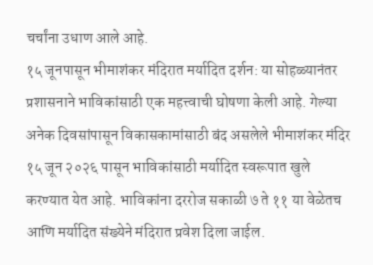चर्चांना उधाण आले आहे.
१५ जूनपासून भीमाशंकर मंदिरात मर्यादित दर्शन: या सोहळ्यानंतर प्रशासनाने भाविकांसाठी एक महत्त्वाची घोषणा केली आहे. गेल्या अनेक दिवसांपासून विकासकामांसाठी बंद असलेले भीमाशंकर मंदिर १५ जून २०२६ पासून भाविकांसाठी मर्यादित स्वरूपात खुले करण्यात येत आहे. भाविकांना दररोज सकाळी ७ ते ११ या वेळेतच आणि मर्यादित संख्येने मंदिरात प्रवेश दिला जाईल.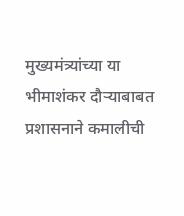मुख्यमंत्र्यांच्या या भीमाशंकर दौऱ्याबाबत प्रशासनाने कमालीची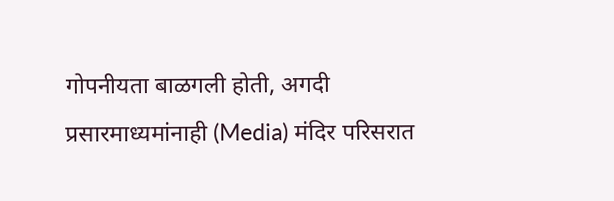गोपनीयता बाळगली होती, अगदी प्रसारमाध्यमांनाही (Media) मंदिर परिसरात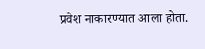प्रवेश नाकारण्यात आला होता.